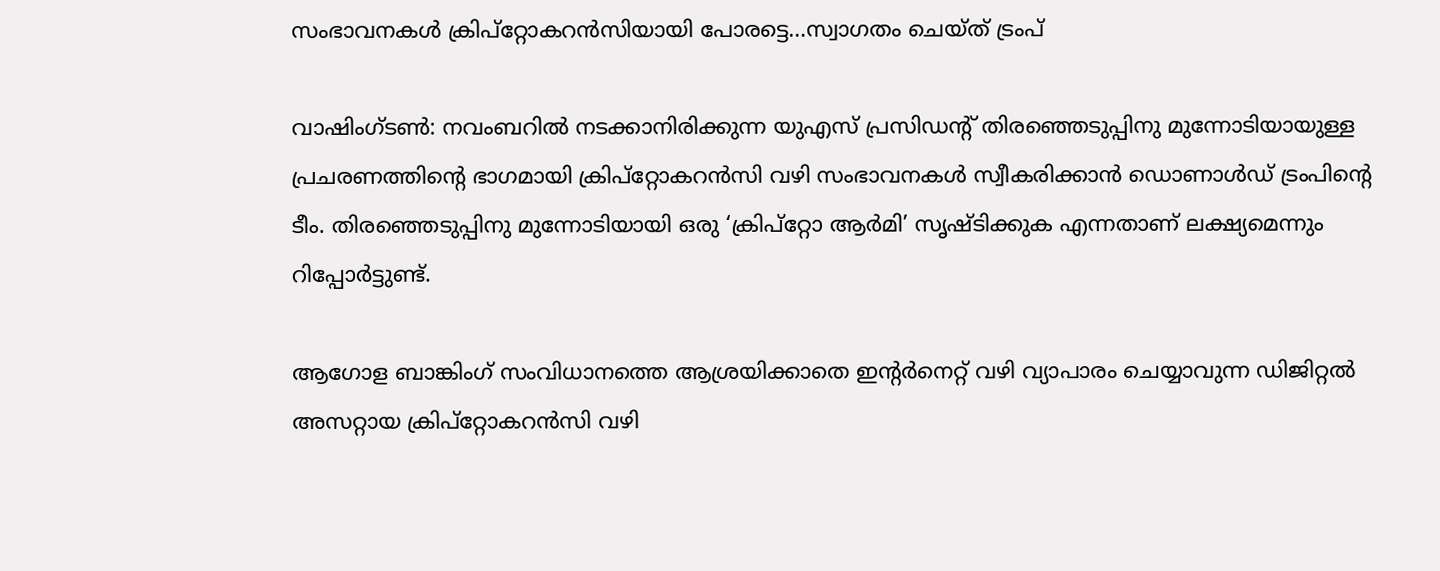സംഭാവനകള്‍ ക്രിപ്‌റ്റോകറന്‍സിയായി പോരട്ടെ…സ്വാഗതം ചെയ്ത് ട്രംപ്

വാഷിംഗ്ടണ്‍: നവംബറില്‍ നടക്കാനിരിക്കുന്ന യുഎസ് പ്രസിഡന്റ് തിരഞ്ഞെടുപ്പിനു മുന്നോടിയായുള്ള പ്രചരണത്തിന്റെ ഭാഗമായി ക്രിപ്റ്റോകറന്‍സി വഴി സംഭാവനകള്‍ സ്വീകരിക്കാന്‍ ഡൊണാള്‍ഡ് ട്രംപിന്റെ ടീം. തിരഞ്ഞെടുപ്പിനു മുന്നോടിയായി ഒരു ‘ക്രിപ്‌റ്റോ ആര്‍മി’ സൃഷ്ടിക്കുക എന്നതാണ് ലക്ഷ്യമെന്നും റിപ്പോര്‍ട്ടുണ്ട്.

ആഗോള ബാങ്കിംഗ് സംവിധാനത്തെ ആശ്രയിക്കാതെ ഇന്റര്‍നെറ്റ് വഴി വ്യാപാരം ചെയ്യാവുന്ന ഡിജിറ്റല്‍ അസറ്റായ ക്രിപ്റ്റോകറന്‍സി വഴി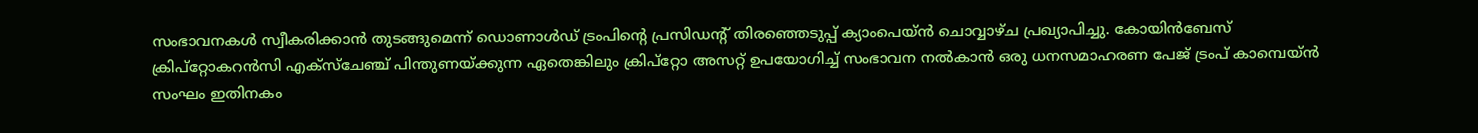സംഭാവനകള്‍ സ്വീകരിക്കാന്‍ തുടങ്ങുമെന്ന് ഡൊണാള്‍ഡ് ട്രംപിന്റെ പ്രസിഡന്റ് തിരഞ്ഞെടുപ്പ് ക്യാംപെയ്ന്‍ ചൊവ്വാഴ്ച പ്രഖ്യാപിച്ചു. കോയിന്‍ബേസ് ക്രിപ്റ്റോകറന്‍സി എക്സ്ചേഞ്ച് പിന്തുണയ്ക്കുന്ന ഏതെങ്കിലും ക്രിപ്റ്റോ അസറ്റ് ഉപയോഗിച്ച് സംഭാവന നല്‍കാന്‍ ഒരു ധനസമാഹരണ പേജ് ട്രംപ് കാമ്പെയ്ന്‍ സംഘം ഇതിനകം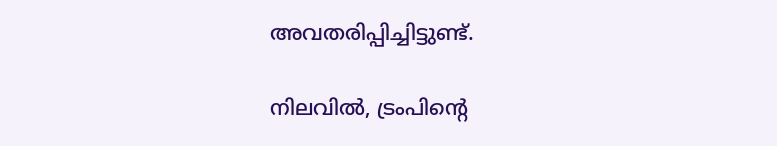അവതരിപ്പിച്ചിട്ടുണ്ട്.

നിലവില്‍, ട്രംപിന്റെ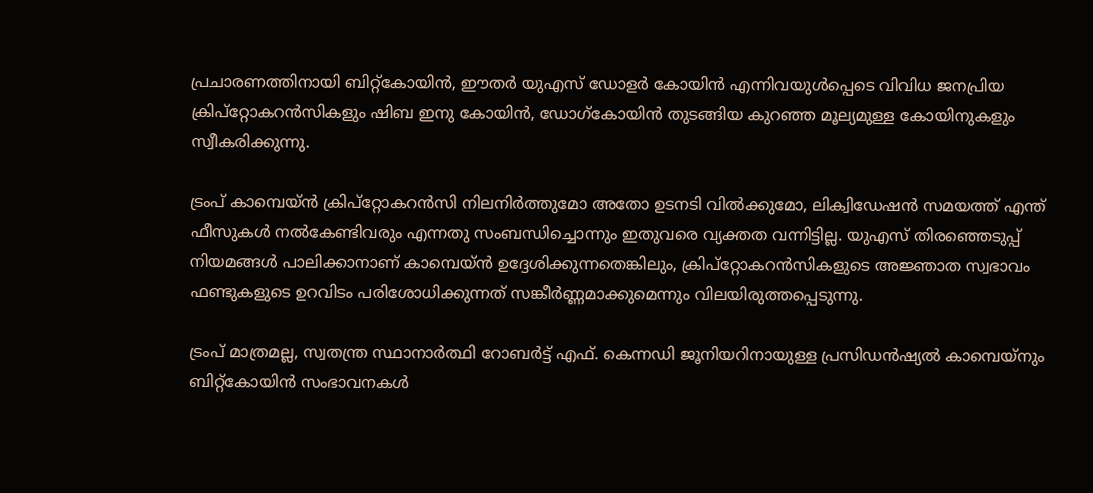പ്രചാരണത്തിനായി ബിറ്റ്കോയിന്‍, ഈതര്‍ യുഎസ് ഡോളര്‍ കോയിന്‍ എന്നിവയുള്‍പ്പെടെ വിവിധ ജനപ്രിയ ക്രിപ്റ്റോകറന്‍സികളും ഷിബ ഇനു കോയിന്‍, ഡോഗ്കോയിന്‍ തുടങ്ങിയ കുറഞ്ഞ മൂല്യമുള്ള കോയിനുകളും സ്വീകരിക്കുന്നു.

ട്രംപ് കാമ്പെയ്ന്‍ ക്രിപ്റ്റോകറന്‍സി നിലനിര്‍ത്തുമോ അതോ ഉടനടി വില്‍ക്കുമോ, ലിക്വിഡേഷന്‍ സമയത്ത് എന്ത് ഫീസുകള്‍ നല്‍കേണ്ടിവരും എന്നതു സംബന്ധിച്ചൊന്നും ഇതുവരെ വ്യക്തത വന്നിട്ടില്ല. യുഎസ് തിരഞ്ഞെടുപ്പ് നിയമങ്ങള്‍ പാലിക്കാനാണ് കാമ്പെയ്ന്‍ ഉദ്ദേശിക്കുന്നതെങ്കിലും, ക്രിപ്റ്റോകറന്‍സികളുടെ അജ്ഞാത സ്വഭാവം ഫണ്ടുകളുടെ ഉറവിടം പരിശോധിക്കുന്നത് സങ്കീര്‍ണ്ണമാക്കുമെന്നും വിലയിരുത്തപ്പെടുന്നു.

ട്രംപ് മാത്രമല്ല, സ്വതന്ത്ര സ്ഥാനാര്‍ത്ഥി റോബര്‍ട്ട് എഫ്. കെന്നഡി ജൂനിയറിനായുള്ള പ്രസിഡന്‍ഷ്യല്‍ കാമ്പെയ്നും ബിറ്റ്കോയിന്‍ സംഭാവനകള്‍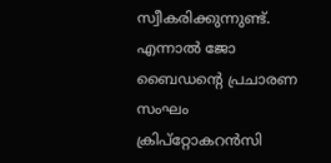സ്വീകരിക്കുന്നുണ്ട്. എന്നാല്‍ ജോ ബൈഡന്റെ പ്രചാരണ സംഘം ക്രിപ്റ്റോകറന്‍സി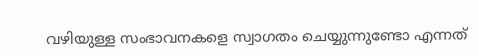വഴിയുള്ള സംഭാവനകളെ സ്വാഗതം ചെയ്യുന്നുണ്ടോ എന്നത്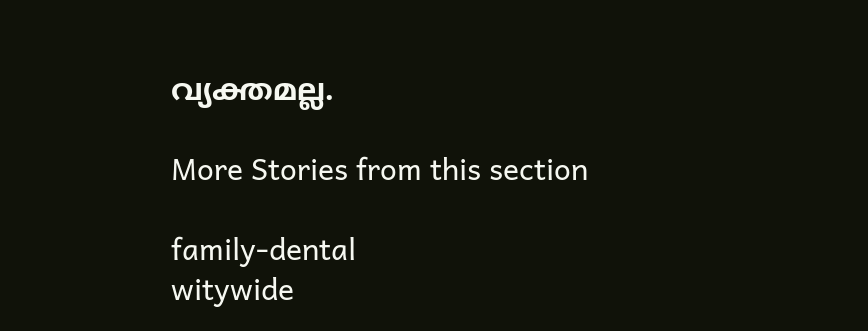വ്യക്തമല്ല.

More Stories from this section

family-dental
witywide